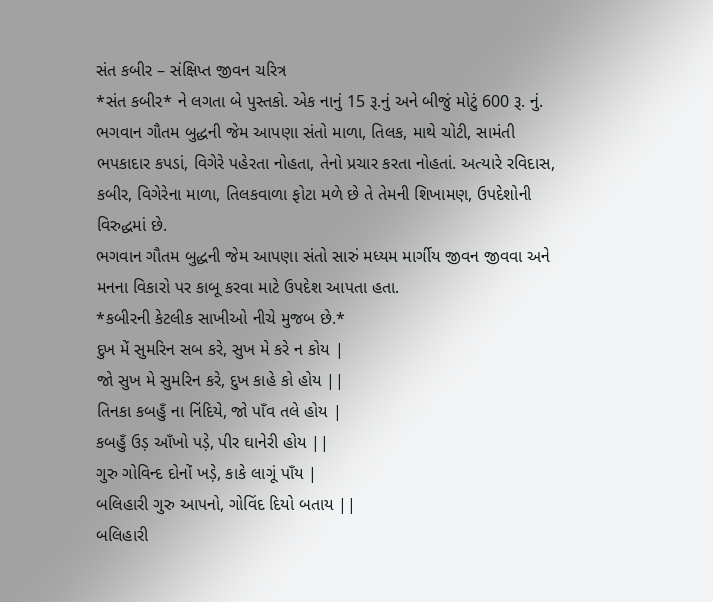સંત કબીર – સંક્ષિપ્ત જીવન ચરિત્ર
*સંત કબીર* ને લગતા બે પુસ્તકો. એક નાનું 15 રૂ.નું અને બીજું મોટું 600 રૂ. નું.
ભગવાન ગૌતમ બુદ્ધની જેમ આપણા સંતો માળા, તિલક, માથે ચોટી, સામંતી ભપકાદાર કપડાં, વિગેરે પહેરતા નોહતા, તેનો પ્રચાર કરતા નોહતાં. અત્યારે રવિદાસ, કબીર, વિગેરેના માળા, તિલકવાળા ફોટા મળે છે તે તેમની શિખામણ, ઉપદેશોની વિરુદ્ધમાં છે.
ભગવાન ગૌતમ બુદ્ધની જેમ આપણા સંતો સારું મધ્યમ માર્ગીય જીવન જીવવા અને મનના વિકારો પર કાબૂ કરવા માટે ઉપદેશ આપતા હતા.
*કબીરની કેટલીક સાખીઓ નીચે મુજબ છે.*
દુખ મેં સુમરિન સબ કરે, સુખ મે કરે ન કોય |
જો સુખ મે સુમરિન કરે, દુખ કાહે કો હોય ||
તિનકા કબહુઁ ના નિંદિયે, જો પાઁવ તલે હોય |
કબહુઁ ઉડ઼ આઁખો પડ઼ે, પીર ઘાનેરી હોય ||
ગુરુ ગોવિન્દ દોનોં ખડ઼ે, કાકે લાગૂં પાઁય |
બલિહારી ગુરુ આપનો, ગોવિંદ દિયો બતાય ||
બલિહારી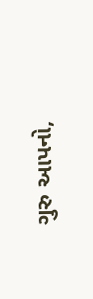ગુરુ આપનો,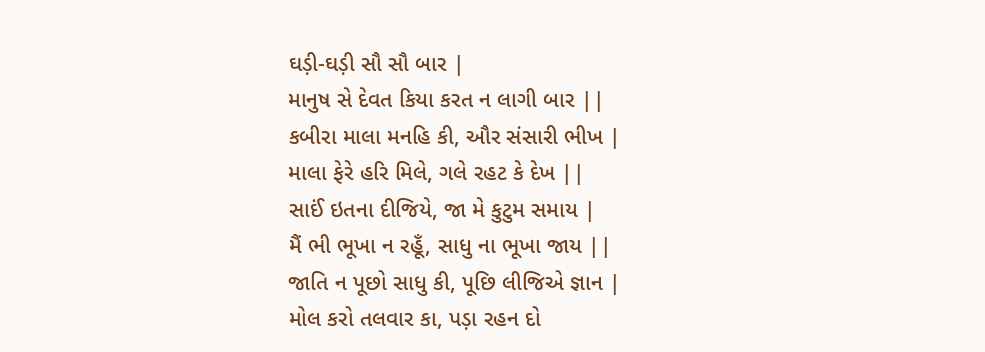ઘડ઼ી-ઘડ઼ી સૌ સૌ બાર |
માનુષ સે દેવત કિયા કરત ન લાગી બાર ||
કબીરા માલા મનહિ કી, ઔર સંસારી ભીખ |
માલા ફેરે હરિ મિલે, ગલે રહટ કે દેખ ||
સાઈં ઇતના દીજિયે, જા મે કુટુમ સમાય |
મૈં ભી ભૂખા ન રહૂઁ, સાધુ ના ભૂખા જાય ||
જાતિ ન પૂછો સાધુ કી, પૂછિ લીજિએ જ્ઞાન |
મોલ કરો તલવાર કા, પડ઼ા રહન દો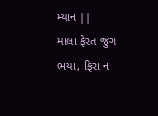મ્યાન ||
માલા ફેરત જુગ ભયા, ફિરા ન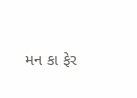મન કા ફેર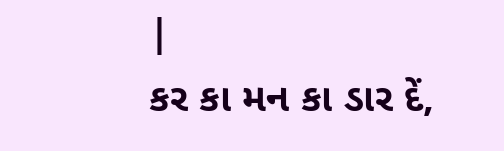|
કર કા મન કા ડાર દેં,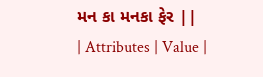મન કા મનકા ફેર ||
| Attributes | Value |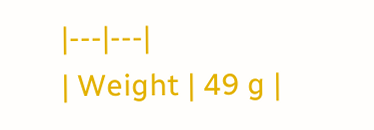|---|---|
| Weight | 49 g |